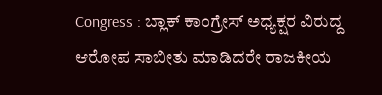Congress : ಬ್ಲಾಕ್ ಕಾಂಗ್ರೇಸ್ ಅಧ್ಯಕ್ಷರ ವಿರುದ್ದ ಆರೋಪ ಸಾಬೀತು ಮಾಡಿದರೇ ರಾಜಕೀಯ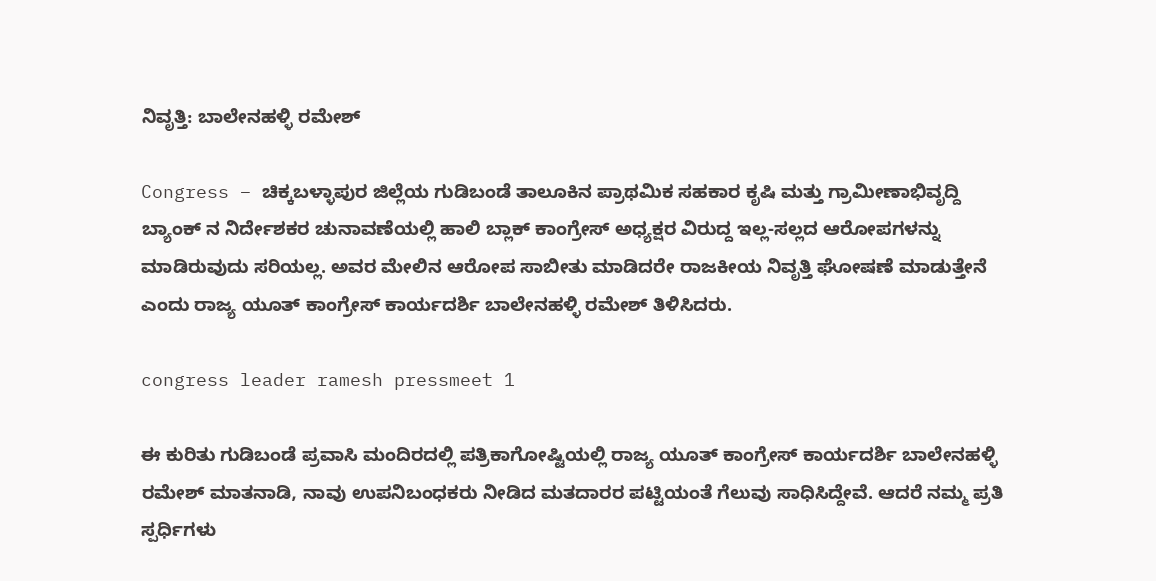ನಿವೃತ್ತಿ: ಬಾಲೇನಹಳ್ಳಿ ರಮೇಶ್

Congress – ಚಿಕ್ಕಬಳ್ಳಾಪುರ ಜಿಲ್ಲೆಯ ಗುಡಿಬಂಡೆ ತಾಲೂಕಿನ ಪ್ರಾಥಮಿಕ ಸಹಕಾರ ಕೃಷಿ ಮತ್ತು ಗ್ರಾಮೀಣಾಭಿವೃದ್ದಿ ಬ್ಯಾಂಕ್ ನ ನಿರ್ದೇಶಕರ ಚುನಾವಣೆಯಲ್ಲಿ ಹಾಲಿ ಬ್ಲಾಕ್ ಕಾಂಗ್ರೇಸ್ ಅಧ್ಯಕ್ಷರ ವಿರುದ್ದ ಇಲ್ಲ-ಸಲ್ಲದ ಆರೋಪಗಳನ್ನು ಮಾಡಿರುವುದು ಸರಿಯಲ್ಲ. ಅವರ ಮೇಲಿನ ಆರೋಪ ಸಾಬೀತು ಮಾಡಿದರೇ ರಾಜಕೀಯ ನಿವೃತ್ತಿ ಘೋಷಣೆ ಮಾಡುತ್ತೇನೆ ಎಂದು ರಾಜ್ಯ ಯೂತ್ ಕಾಂಗ್ರೇಸ್ ಕಾರ್ಯದರ್ಶಿ ಬಾಲೇನಹಳ್ಳಿ ರಮೇಶ್ ತಿಳಿಸಿದರು.

congress leader ramesh pressmeet 1

ಈ ಕುರಿತು ಗುಡಿಬಂಡೆ ಪ್ರವಾಸಿ ಮಂದಿರದಲ್ಲಿ ಪತ್ರಿಕಾಗೋಷ್ಟಿಯಲ್ಲಿ ರಾಜ್ಯ ಯೂತ್ ಕಾಂಗ್ರೇಸ್ ಕಾರ್ಯದರ್ಶಿ ಬಾಲೇನಹಳ್ಳಿ ರಮೇಶ್ ಮಾತನಾಡಿ, ನಾವು ಉಪನಿಬಂಧಕರು ನೀಡಿದ ಮತದಾರರ ಪಟ್ಟಿಯಂತೆ ಗೆಲುವು ಸಾಧಿಸಿದ್ದೇವೆ. ಆದರೆ ನಮ್ಮ ಪ್ರತಿ ಸ್ಪರ್ಧಿಗಳು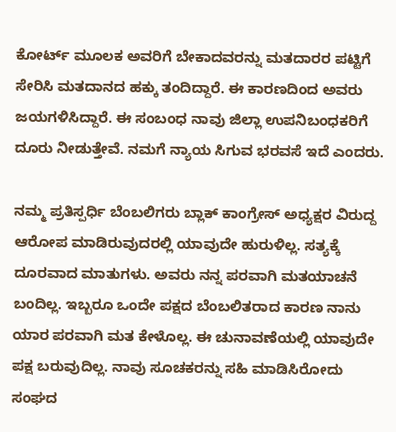ಕೋರ್ಟ್ ಮೂಲಕ ಅವರಿಗೆ ಬೇಕಾದವರನ್ನು ಮತದಾರರ ಪಟ್ಟಿಗೆ ಸೇರಿಸಿ ಮತದಾನದ ಹಕ್ಕು ತಂದಿದ್ದಾರೆ. ಈ ಕಾರಣದಿಂದ ಅವರು ಜಯಗಳಿಸಿದ್ದಾರೆ. ಈ ಸಂಬಂಧ ನಾವು ಜಿಲ್ಲಾ ಉಪನಿಬಂಧಕರಿಗೆ ದೂರು ನೀಡುತ್ತೇವೆ. ನಮಗೆ ನ್ಯಾಯ ಸಿಗುವ ಭರವಸೆ ಇದೆ ಎಂದರು.

ನಮ್ಮ ಪ್ರತಿಸ್ಪರ್ಧಿ ಬೆಂಬಲಿಗರು ಬ್ಲಾಕ್ ಕಾಂಗ್ರೇಸ್ ಅಧ್ಯಕ್ಷರ ವಿರುದ್ದ ಆರೋಪ ಮಾಡಿರುವುದರಲ್ಲಿ ಯಾವುದೇ ಹುರುಳಿಲ್ಲ. ಸತ್ಯಕ್ಕೆ ದೂರವಾದ ಮಾತುಗಳು. ಅವರು ನನ್ನ ಪರವಾಗಿ ಮತಯಾಚನೆ ಬಂದಿಲ್ಲ. ಇಬ್ಬರೂ ಒಂದೇ ಪಕ್ಷದ ಬೆಂಬಲಿತರಾದ ಕಾರಣ ನಾನು ಯಾರ ಪರವಾಗಿ ಮತ ಕೇಳೊಲ್ಲ. ಈ ಚುನಾವಣೆಯಲ್ಲಿ ಯಾವುದೇ ಪಕ್ಷ ಬರುವುದಿಲ್ಲ. ನಾವು ಸೂಚಕರನ್ನು ಸಹಿ ಮಾಡಿಸಿರೋದು ಸಂಘದ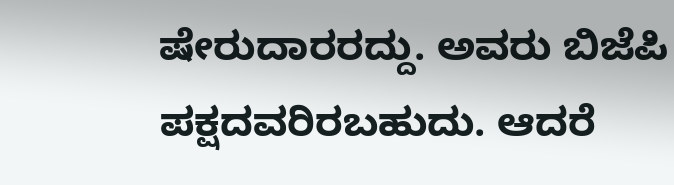ಷೇರುದಾರರದ್ದು. ಅವರು ಬಿಜೆಪಿ ಪಕ್ಷದವರಿರಬಹುದು. ಆದರೆ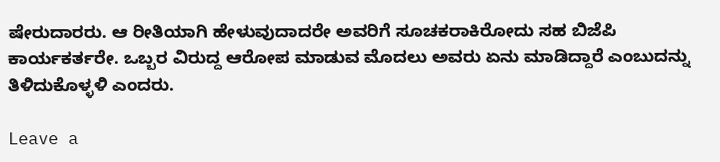ಷೇರುದಾರರು. ಆ ರೀತಿಯಾಗಿ ಹೇಳುವುದಾದರೇ ಅವರಿಗೆ ಸೂಚಕರಾಕಿರೋದು ಸಹ ಬಿಜೆಪಿ ಕಾರ್ಯಕರ್ತರೇ. ಒಬ್ಬರ ವಿರುದ್ದ ಆರೋಪ ಮಾಡುವ ಮೊದಲು ಅವರು ಏನು ಮಾಡಿದ್ದಾರೆ ಎಂಬುದನ್ನು ತಿಳಿದುಕೊಳ್ಳಳಿ ಎಂದರು.

Leave a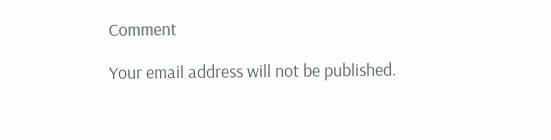Comment

Your email address will not be published.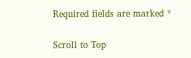Required fields are marked *

Scroll to Top